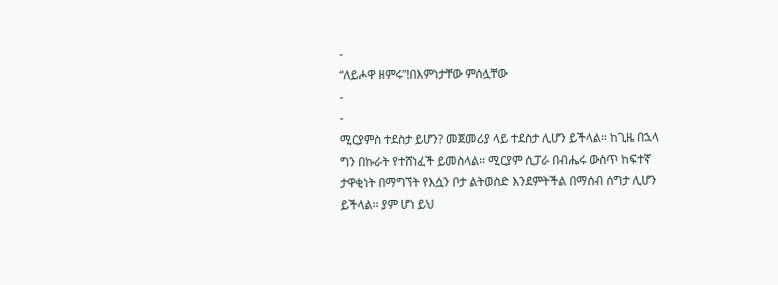-
“ለይሖዋ ዘምሩ”!በእምነታቸው ምሰሏቸው
-
-
ሚርያምስ ተደስታ ይሆን? መጀመሪያ ላይ ተደስታ ሊሆን ይችላል። ከጊዜ በኋላ ግን በኩራት የተሸነፈች ይመስላል። ሚርያም ሲፓራ በብሔሩ ውስጥ ከፍተኛ ታዋቂነት በማግኘት የእሷን ቦታ ልትወስድ እንደምትችል በማሰብ ሰግታ ሊሆን ይችላል። ያም ሆነ ይህ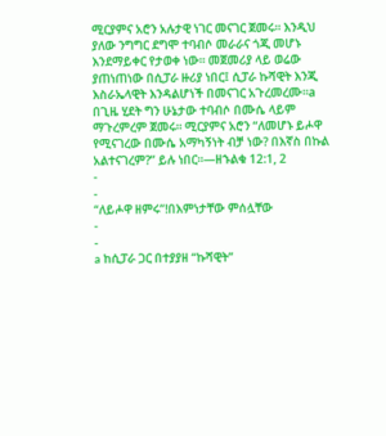ሚርያምና አሮን አሉታዊ ነገር መናገር ጀመሩ። እንዲህ ያለው ንግግር ደግሞ ተባብሶ መራራና ጎጂ መሆኑ እንደማይቀር የታወቀ ነው። መጀመሪያ ላይ ወሬው ያጠነጠነው በሲፓራ ዙሪያ ነበር፤ ሲፓራ ኩሻዊት እንጂ እስራኤላዊት እንዳልሆነች በመናገር አጉረመረሙ።a በጊዜ ሂደት ግን ሁኔታው ተባብሶ በሙሴ ላይም ማጉረምረም ጀመሩ። ሚርያምና አሮን “ለመሆኑ ይሖዋ የሚናገረው በሙሴ አማካኝነት ብቻ ነው? በእኛስ በኩል አልተናገረም?” ይሉ ነበር።—ዘኁልቁ 12:1, 2
-
-
“ለይሖዋ ዘምሩ”!በእምነታቸው ምሰሏቸው
-
-
a ከሲፓራ ጋር በተያያዘ “ኩሻዊት”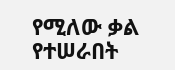የሚለው ቃል የተሠራበት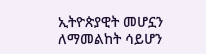ኢትዮጵያዊት መሆኗን ለማመልከት ሳይሆን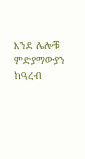እንደ ሌሎቹ ምድያማውያን ከዓረብ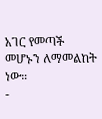አገር የመጣች መሆኑን ለማመልከት ነው።
-